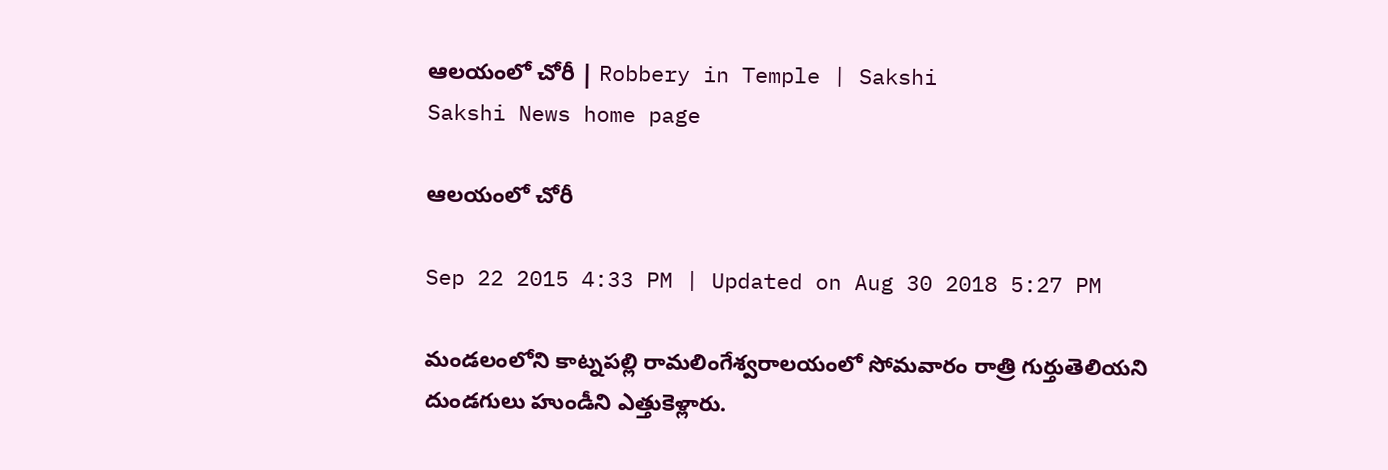ఆలయంలో చోరీ | Robbery in Temple | Sakshi
Sakshi News home page

ఆలయంలో చోరీ

Sep 22 2015 4:33 PM | Updated on Aug 30 2018 5:27 PM

మండలంలోని కాట్నపల్లి రామలింగేశ్వరాలయంలో సోమవారం రాత్రి గుర్తుతెలియని దుండగులు హుండీని ఎత్తుకెళ్లారు.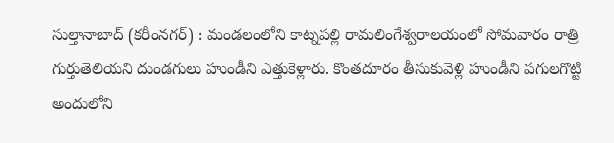సుల్తానాబాద్ (కరీంనగర్) : మండలంలోని కాట్నపల్లి రామలింగేశ్వరాలయంలో సోమవారం రాత్రి గుర్తుతెలియని దుండగులు హుండీని ఎత్తుకెళ్లారు. కొంతదూరం తీసుకువెళ్లి హుండీని పగులగొట్టి అందులోని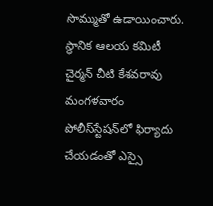సొమ్ముతో ఉడాయించారు. స్థానిక ఆలయ కమిటీ చైర్మన్ చీటి కేశవరావు మంగళవారం పోలీస్‌స్టేషన్‌లో ఫిర్యాదు చేయడంతో ఎస్సై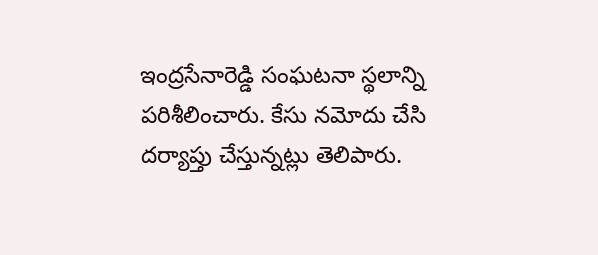ఇంద్రసేనారెడ్డి సంఘటనా స్థలాన్ని పరిశీలించారు. కేసు నమోదు చేసి దర్యాప్తు చేస్తున్నట్లు తెలిపారు.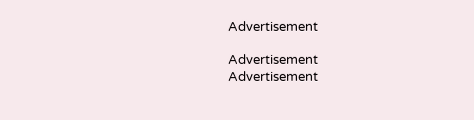Advertisement

Advertisement
Advertisement